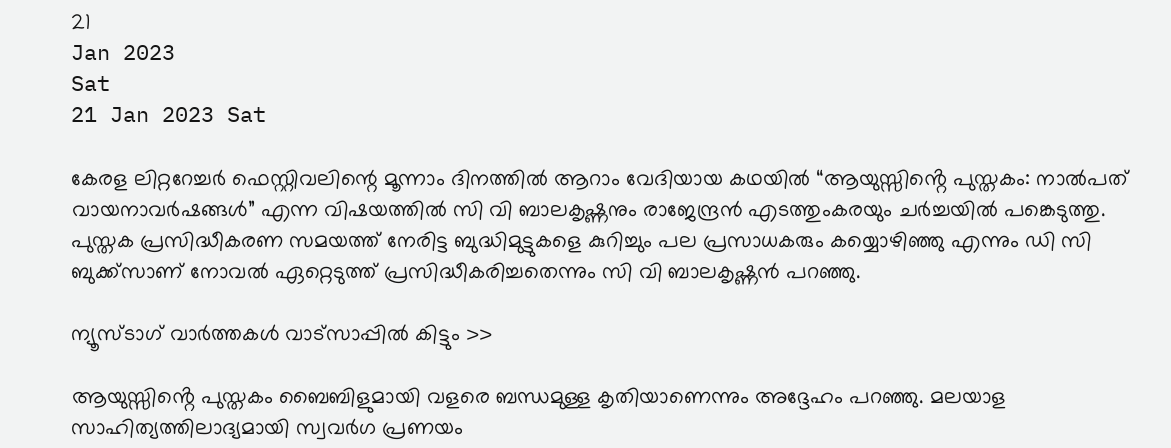21
Jan 2023
Sat
21 Jan 2023 Sat

കേരള ലിറ്ററേച്ചർ ഫെസ്റ്റിവലിന്റെ മൂന്നാം ദിനത്തിൽ ആറാം വേദിയായ കഥയിൽ “ആയുസ്സിൻ്റെ പുസ്തകം: നാൽപത് വായനാവർഷങ്ങൾ” എന്ന വിഷയത്തിൽ സി വി ബാലകൃഷ്ണനും രാജേന്ദ്രൻ എടത്തുംകരയും ചർച്ചയിൽ പങ്കെടുത്തു. പുസ്തക പ്രസിദ്ധീകരണ സമയത്ത് നേരിട്ട ബുദ്ധിമുട്ടുകളെ കുറിച്ചും പല പ്രസാധകരും കയ്യൊഴിഞ്ഞു എന്നും ഡി സി ബുക്ക്സാണ് നോവൽ ഏറ്റെടുത്ത് പ്രസിദ്ധീകരിച്ചതെന്നും സി വി ബാലകൃഷ്ണൻ പറഞ്ഞു.

ന്യൂസ്ടാഗ് വാര്‍ത്തകള്‍ വാട്‌സാപ്പില്‍ കിട്ടും >>

ആയുസ്സിൻ്റെ പുസ്തകം ബൈബിളുമായി വളരെ ബന്ധമുള്ള കൃതിയാണെന്നും അദ്ദേഹം പറഞ്ഞു. മലയാള സാഹിത്യത്തിലാദ്യമായി സ്വവർഗ പ്രണയം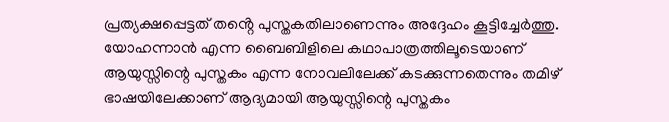പ്രത്യക്ഷപ്പെട്ടത് തൻ്റെ പുസ്തകതിലാണെന്നും അദ്ദേഹം കൂട്ടിച്ചേർത്തു. യോഹന്നാൻ എന്ന ബൈബിളിലെ കഥാപാത്രത്തിലൂടെയാണ് ആയുസ്സിന്റെ പുസ്തകം എന്ന നോവലിലേക്ക് കടക്കുന്നതെന്നും തമിഴ് ഭാഷയിലേക്കാണ് ആദ്യമായി ആയുസ്സിന്റെ പുസ്തകം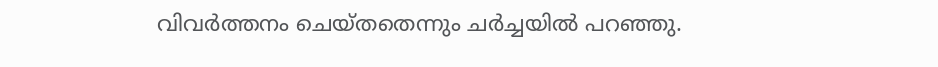വിവർത്തനം ചെയ്തതെന്നും ചർച്ചയിൽ പറഞ്ഞു.